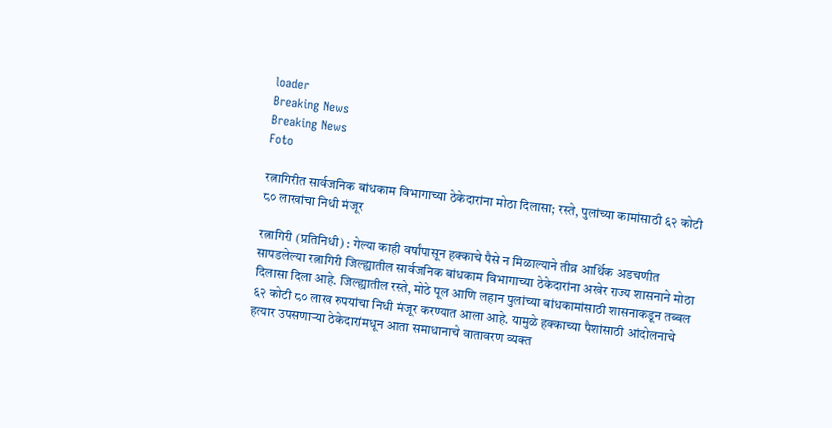loader
Breaking News
Breaking News
Foto

रत्नागिरीत सार्वजनिक बांधकाम विभागाच्या ठेकेदारांना मोठा दिलासा; रस्ते, पुलांच्या कामांसाठी ६२ कोटी ८० लाखांचा निधी मंजूर

रत्नागिरी (प्रतिनिधी) : गेल्या काही वर्षांपासून हक्काचे पैसे न मिळाल्याने तीव्र आर्थिक अडचणीत सापडलेल्या रत्नागिरी जिल्ह्यातील सार्वजनिक बांधकाम विभागाच्या ठेकेदारांना अखेर राज्य शासनाने मोठा दिलासा दिला आहे. जिल्ह्यातील रस्ते, मोठे पूल आणि लहान पुलांच्या बांधकामांसाठी शासनाकडून तब्बल ६२ कोटी ८० लाख रुपयांचा निधी मंजूर करण्यात आला आहे. यामुळे हक्काच्या पैशांसाठी आंदोलनाचे हत्यार उपसणार्‍या ठेकेदारांमधून आता समाधानाचे वातावरण व्यक्त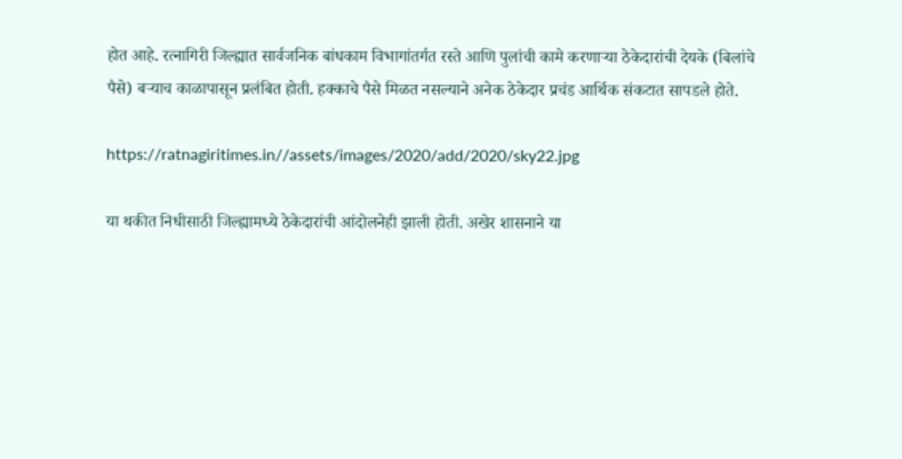होत आहे. रत्नागिरी जिल्ह्यात सार्वजनिक बांधकाम विभागांतर्गत रस्ते आणि पुलांची कामे करणार्‍या ठेकेदारांची देयके (बिलांचे पैसे) बर्‍याच काळापासून प्रलंबित होती. हक्काचे पैसे मिळत नसल्याने अनेक ठेकेदार प्रचंड आर्थिक संकटात सापडले होते.

https://ratnagiritimes.in//assets/images/2020/add/2020/sky22.jpg

या थकीत निधीसाठी जिल्ह्यामध्ये ठेकेदारांची आंदोलनेही झाली होती. अखेर शासनाने या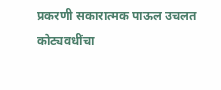प्रकरणी सकारात्मक पाऊल उचलत कोट्यवधींचा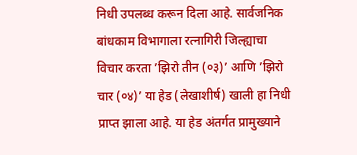निधी उपलब्ध करून दिला आहे. सार्वजनिक बांधकाम विभागाला रत्नागिरी जिल्ह्याचा विचार करता ’झिरो तीन (०३)’ आणि ’झिरो चार (०४)’ या हेड (लेखाशीर्ष) खाली हा निधी प्राप्त झाला आहे. या हेड अंतर्गत प्रामुख्याने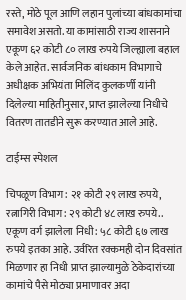रस्ते, मोठे पूल आणि लहान पुलांच्या बांधकामांचा समावेश असतो. या कामांसाठी राज्य शासनाने एकूण ६२ कोटी ८० लाख रुपये जिल्ह्याला बहाल केले आहेत. सार्वजनिक बांधकाम विभागाचे अधीक्षक अभियंता मिलिंद कुलकर्णी यांनी दिलेल्या माहितीनुसार, प्राप्त झालेल्या निधीचे वितरण तातडीने सुरू करण्यात आले आहे.

टाईम्स स्पेशल

चिपळूण विभाग: २१ कोटी २९ लाख रुपये, रत्नागिरी विभाग: २९ कोटी ४८ लाख रुपये.. एकूण वर्ग झालेला निधी: ५८ कोटी ६७ लाख रुपये इतका आहे. उर्वरित रक्कमही दोन दिवसांत मिळणार हा निधी प्राप्त झाल्यामुळे ठेकेदारांच्या कामांचे पैसे मोठ्या प्रमाणावर अदा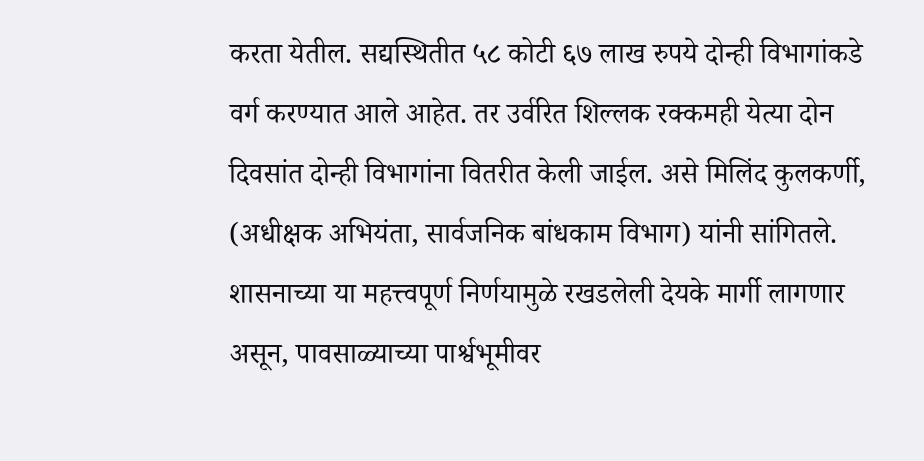करता येतील. सद्यस्थितीत ५८ कोटी ६७ लाख रुपये दोन्ही विभागांकडे वर्ग करण्यात आले आहेत. तर उर्वरित शिल्लक रक्कमही येत्या दोन दिवसांत दोन्ही विभागांना वितरीत केली जाईल. असे मिलिंद कुलकर्णी, (अधीक्षक अभियंता, सार्वजनिक बांधकाम विभाग) यांनी सांगितले. शासनाच्या या महत्त्वपूर्ण निर्णयामुळे रखडलेली देयके मार्गी लागणार असून, पावसाळ्याच्या पार्श्वभूमीवर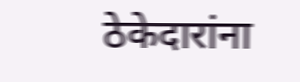ठेकेदारांना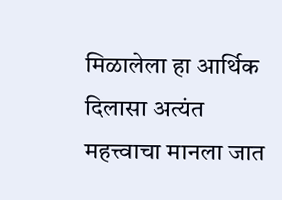मिळालेला हा आर्थिक दिलासा अत्यंत महत्त्वाचा मानला जात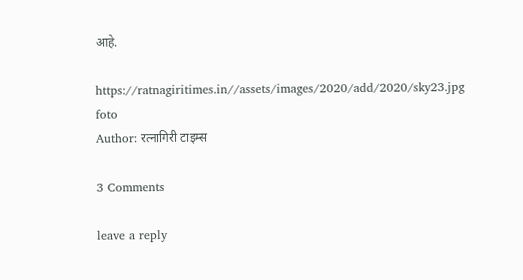आहे.

https://ratnagiritimes.in//assets/images/2020/add/2020/sky23.jpg
foto
Author: रत्नागिरी टाइम्स

3 Comments

leave a reply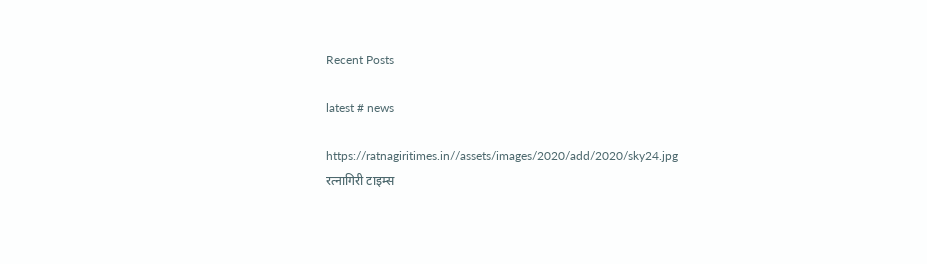Recent Posts

latest # news

https://ratnagiritimes.in//assets/images/2020/add/2020/sky24.jpg
रत्नागिरी टाइम्स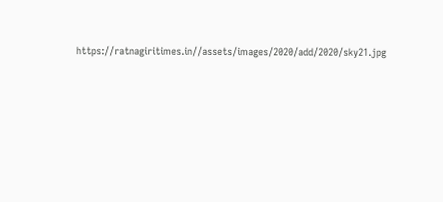https://ratnagiritimes.in//assets/images/2020/add/2020/sky21.jpg